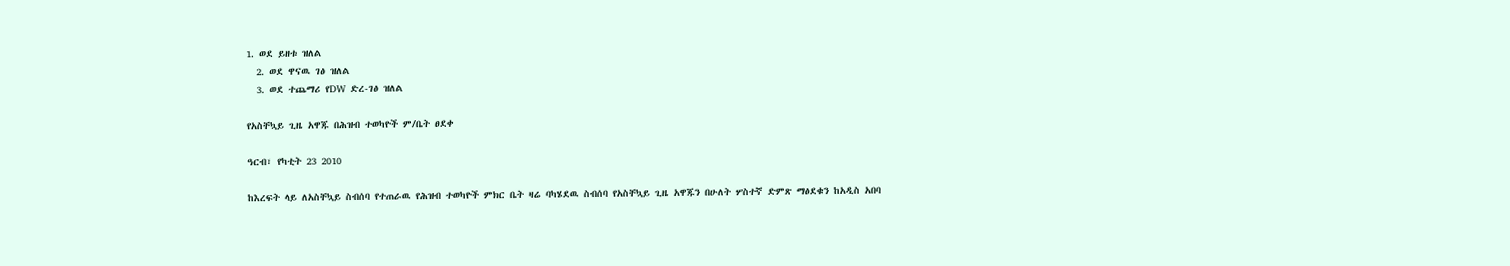1. ወደ ይዘቱ ዝለል
  2. ወደ ዋናዉ ገፅ ዝለል
  3. ወደ ተጨማሪ የDW ድረ-ገፅ ዝለል

የአስቸኳይ ጊዜ አዋጁ በሕዝብ ተወካዮች ም/ቤት ፀደቀ

ዓርብ፣ የካቲት 23 2010

ከእረፍት ላይ ለአስቸኳይ ስብሰባ የተጠራዉ የሕዝብ ተወካዮች ምክር ቤት ዛሬ ባካሄደዉ ስብሰባ የአስቸኳይ ጊዜ አዋጁን በሁለት ሦስተኛ ድምጽ ማፅደቁን ከአዲስ አበባ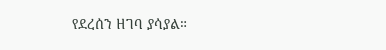የደረሰን ዘገባ ያሳያል።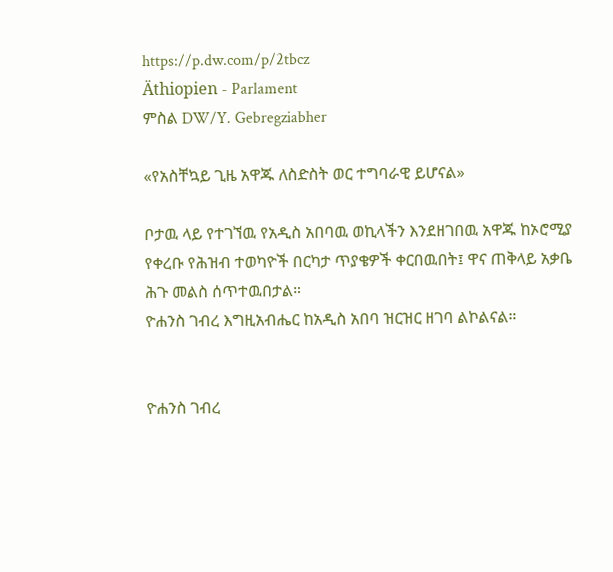https://p.dw.com/p/2tbcz
Äthiopien - Parlament
ምስል DW/Y. Gebregziabher

«የአስቸኳይ ጊዜ አዋጁ ለስድስት ወር ተግባራዊ ይሆናል»

ቦታዉ ላይ የተገኘዉ የአዲስ አበባዉ ወኪላችን እንደዘገበዉ አዋጁ ከኦሮሚያ የቀረቡ የሕዝብ ተወካዮች በርካታ ጥያቄዎች ቀርበዉበት፤ ዋና ጠቅላይ አቃቤ ሕጉ መልስ ሰጥተዉበታል።
ዮሐንስ ገብረ እግዚአብሔር ከአዲስ አበባ ዝርዝር ዘገባ ልኮልናል።


ዮሐንስ ገብረ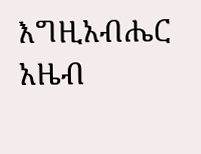እግዚአብሔር
አዜብ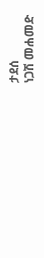ታደሰ
ነጋሽ መሐመድ